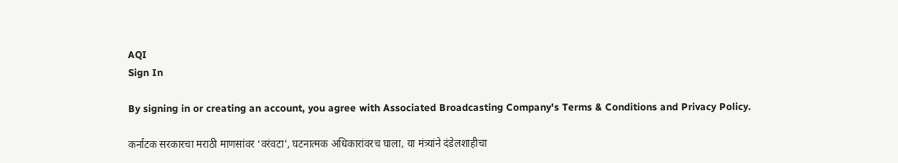AQI
Sign In

By signing in or creating an account, you agree with Associated Broadcasting Company's Terms & Conditions and Privacy Policy.

कर्नाटक सरकारचा मराठी माणसांवर ‘वरंवटा’, घटनात्मक अधिकारांवरच घाला, या मंत्र्यांने दंडेलशाहीचा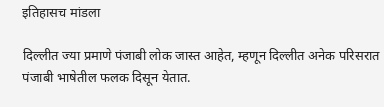इतिहासच मांडला

दिल्लीत ज्या प्रमाणे पंजाबी लोक जास्त आहेत, म्हणून दिल्लीत अनेक परिसरात पंजाबी भाषेतील फलक दिसून येतात.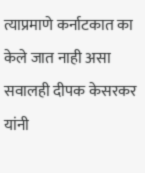त्याप्रमाणे कर्नाटकात का केले जात नाही असा सवालही दीपक केसरकर यांनी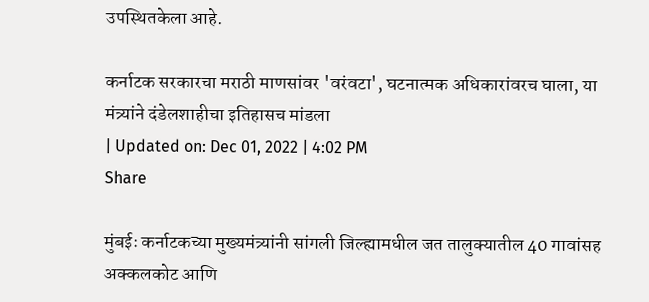उपस्थितकेला आहे.

कर्नाटक सरकारचा मराठी माणसांवर 'वरंवटा', घटनात्मक अधिकारांवरच घाला, या मंत्र्यांने दंडेलशाहीचा इतिहासच मांडला
| Updated on: Dec 01, 2022 | 4:02 PM
Share

मुंबईः कर्नाटकच्या मुख्यमंत्र्यांनी सांगली जिल्ह्यामधील जत तालुक्यातील 40 गावांसह अक्कलकोट आणि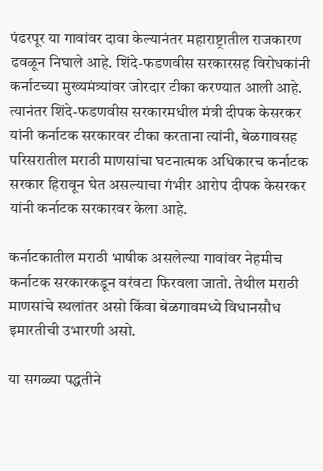पंढरपूर या गावांवर दावा केल्यानंतर महाराष्ट्रातील राजकारण ढवळून निघाले आहे. शिंदे-फडणवीस सरकारसह विरोधकांनी कर्नाटच्या मुख्यमंत्र्यांवर जोरदार टीका करण्यात आली आहे. त्यानंतर शिंदे-फडणवीस सरकारमधील मंत्री दीपक केसरकर यांनी कर्नाटक सरकारवर टीका करताना त्यांनी, बेळगावसह परिसरातील मराठी माणसांचा घटनात्मक अधिकारच कर्नाटक सरकार हिरावून घेत असल्याचा गंभीर आरोप दीपक केसरकर यांनी कर्नाटक सरकारवर केला आहे.

कर्नाटकातील मराठी भाषीक असलेल्या गावांवर नेहमीच कर्नाटक सरकारकडून वरंवटा फिरवला जातो. तेथील मराठी माणसांचे स्थलांतर असो किंवा बेळगावमध्ये विधानसौध इमारतीची उभारणी असो.

या सगळ्या पद्धतीने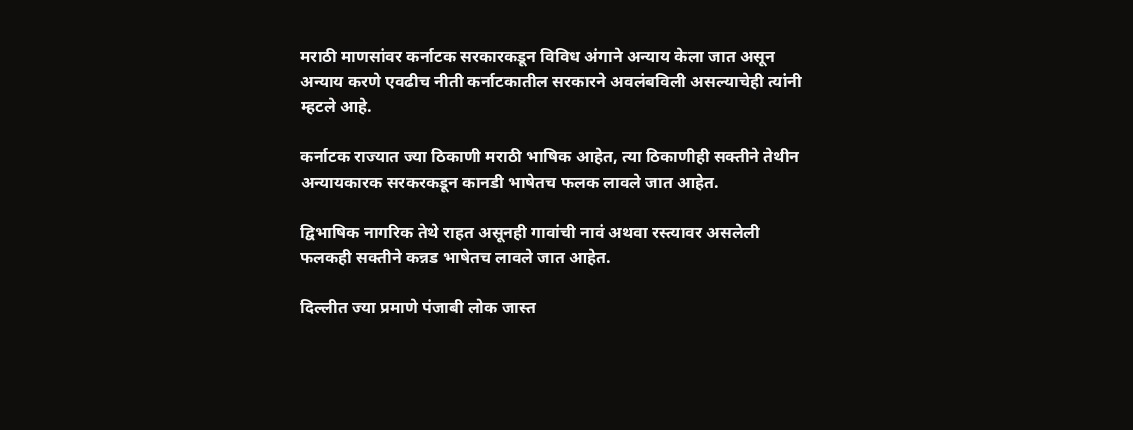मराठी माणसांवर कर्नाटक सरकारकडून विविध अंगाने अन्याय केला जात असून अन्याय करणे एवढीच नीती कर्नाटकातील सरकारने अवलंबविली असल्याचेही त्यांनी म्हटले आहे.

कर्नाटक राज्यात ज्या ठिकाणी मराठी भाषिक आहेत, त्या ठिकाणीही सक्तीने तेथीन अन्यायकारक सरकरकडून कानडी भाषेतच फलक लावले जात आहेत.

द्विभाषिक नागरिक तेथे राहत असूनही गावांची नावं अथवा रस्त्यावर असलेली फलकही सक्तीने कन्नड भाषेतच लावले जात आहेत.

दिल्लीत ज्या प्रमाणे पंजाबी लोक जास्त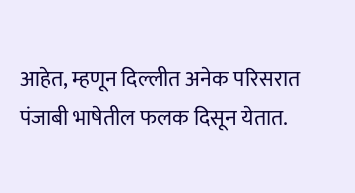आहेत, म्हणून दिल्लीत अनेक परिसरात पंजाबी भाषेतील फलक दिसून येतात.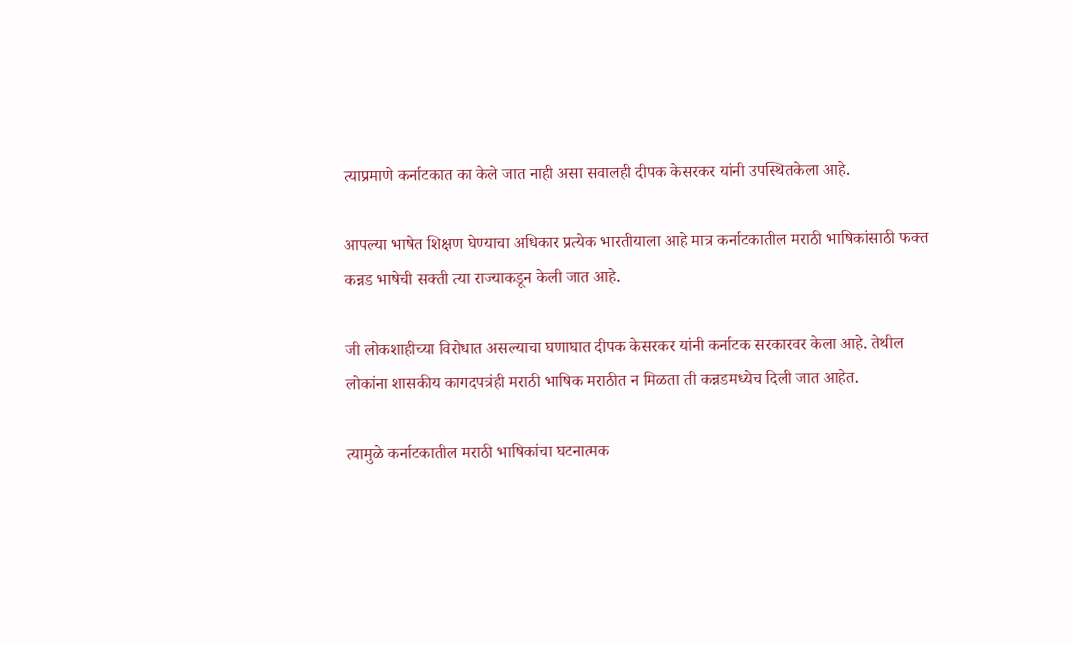त्याप्रमाणे कर्नाटकात का केले जात नाही असा सवालही दीपक केसरकर यांनी उपस्थितकेला आहे.

आपल्या भाषेत शिक्षण घेण्याचा अधिकार प्रत्येक भारतीयाला आहे मात्र कर्नाटकातील मराठी भाषिकांसाठी फक्त कन्नड भाषेची सक्ती त्या राज्याकडून केली जात आहे.

जी लोकशाहीच्या विरोधात असल्याचा घणाघात दीपक केसरकर यांनी कर्नाटक सरकारवर केला आहे. तेथील लोकांना शासकीय कागदपत्रंही मराठी भाषिक मराठीत न मिळता ती कन्नडमध्येच दिली जात आहेत.

त्यामुळे कर्नाटकातील मराठी भाषिकांचा घटनात्मक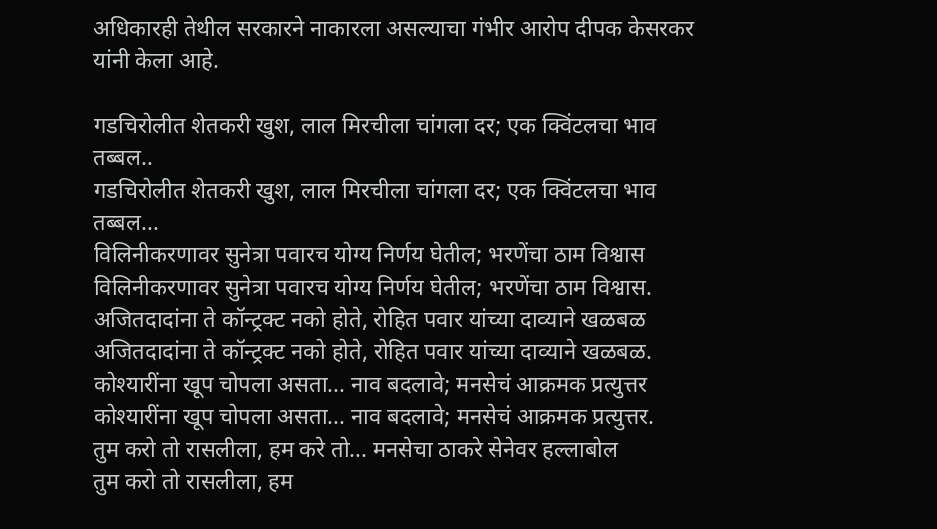अधिकारही तेथील सरकारने नाकारला असल्याचा गंभीर आरोप दीपक केसरकर यांनी केला आहे.

गडचिरोलीत शेतकरी खुश, लाल मिरचीला चांगला दर; एक क्विंटलचा भाव तब्बल..
गडचिरोलीत शेतकरी खुश, लाल मिरचीला चांगला दर; एक क्विंटलचा भाव तब्बल...
विलिनीकरणावर सुनेत्रा पवारच योग्य निर्णय घेतील; भरणेंचा ठाम विश्वास
विलिनीकरणावर सुनेत्रा पवारच योग्य निर्णय घेतील; भरणेंचा ठाम विश्वास.
अजितदादांना ते कॉन्ट्रक्ट नको होते, रोहित पवार यांच्या दाव्याने खळबळ
अजितदादांना ते कॉन्ट्रक्ट नको होते, रोहित पवार यांच्या दाव्याने खळबळ.
कोश्यारींना खूप चोपला असता... नाव बदलावे; मनसेचं आक्रमक प्रत्युत्तर
कोश्यारींना खूप चोपला असता... नाव बदलावे; मनसेचं आक्रमक प्रत्युत्तर.
तुम करो तो रासलीला, हम करे तो... मनसेचा ठाकरे सेनेवर हल्लाबोल
तुम करो तो रासलीला, हम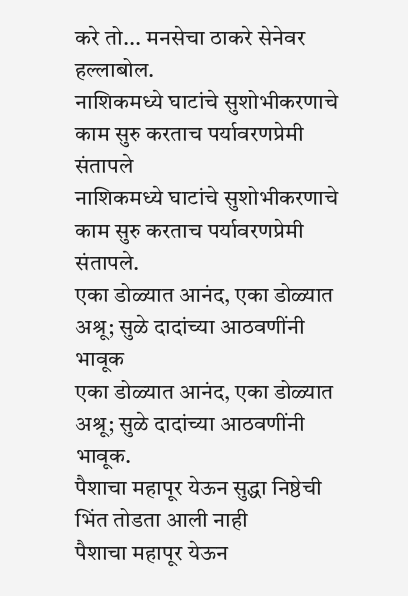करे तो... मनसेचा ठाकरे सेनेवर हल्लाबोल.
नाशिकमध्ये घाटांचे सुशोभीकरणाचे काम सुरु करताच पर्यावरणप्रेमी संतापले
नाशिकमध्ये घाटांचे सुशोभीकरणाचे काम सुरु करताच पर्यावरणप्रेमी संतापले.
एका डोळ्यात आनंद, एका डोळ्यात अश्रू; सुळे दादांच्या आठवणींनी भावूक
एका डोळ्यात आनंद, एका डोळ्यात अश्रू; सुळे दादांच्या आठवणींनी भावूक.
पैशाचा महापूर येऊन सुद्धा निष्ठेची भिंत तोडता आली नाही
पैशाचा महापूर येऊन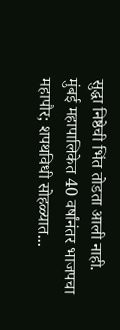सुद्धा निष्ठेची भिंत तोडता आली नाही.
मुंबई महापालिकेत 40 वर्षांनंतर भाजपचा महापौर; शपथविधी सोहळ्यात...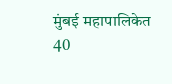मुंबई महापालिकेत 40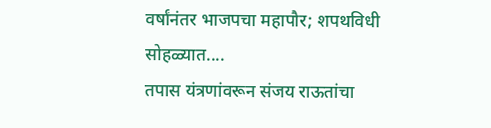वर्षांनंतर भाजपचा महापौर; शपथविधी सोहळ्यात....
तपास यंत्रणांवरून संजय राऊतांचा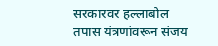सरकारवर हल्लाबोल
तपास यंत्रणांवरून संजय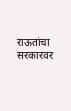राऊतांचा सरकारवर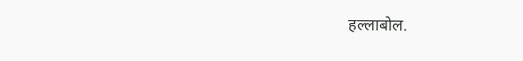हल्लाबोल.